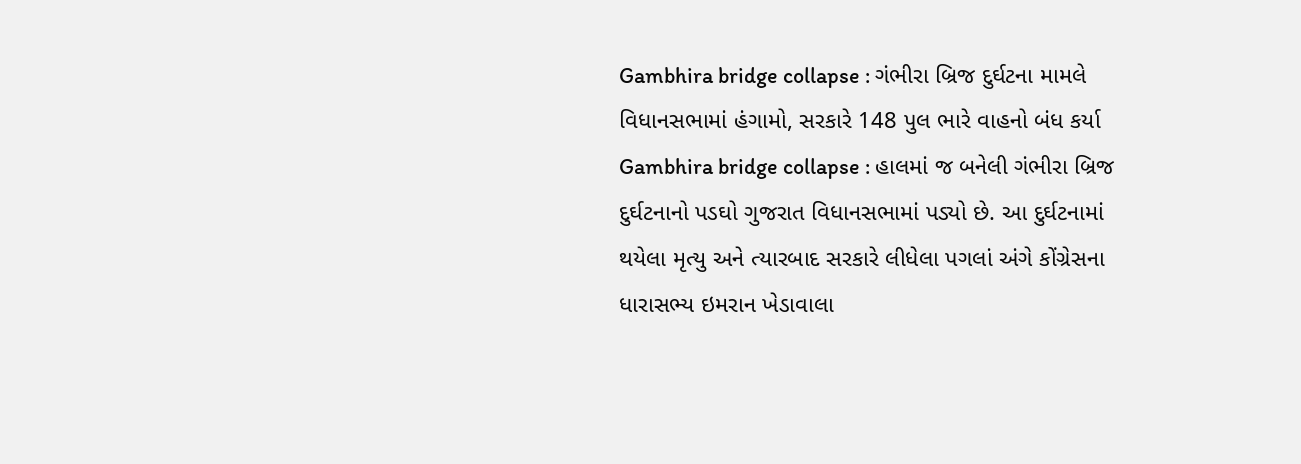Gambhira bridge collapse : ગંભીરા બ્રિજ દુર્ઘટના મામલે વિધાનસભામાં હંગામો, સરકારે 148 પુલ ભારે વાહનો બંધ કર્યા
Gambhira bridge collapse : હાલમાં જ બનેલી ગંભીરા બ્રિજ દુર્ઘટનાનો પડઘો ગુજરાત વિધાનસભામાં પડ્યો છે. આ દુર્ઘટનામાં થયેલા મૃત્યુ અને ત્યારબાદ સરકારે લીધેલા પગલાં અંગે કોંગ્રેસના ધારાસભ્ય ઇમરાન ખેડાવાલા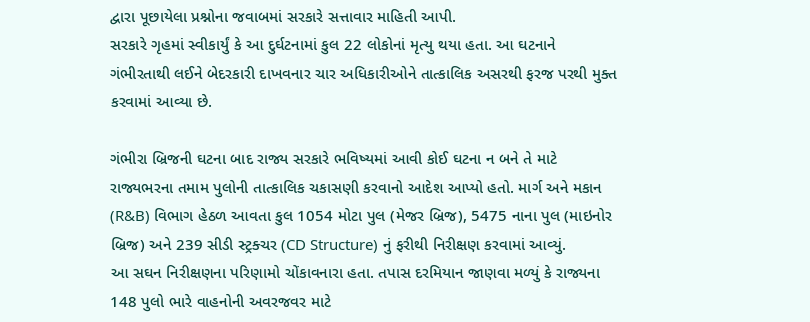દ્વારા પૂછાયેલા પ્રશ્નોના જવાબમાં સરકારે સત્તાવાર માહિતી આપી.
સરકારે ગૃહમાં સ્વીકાર્યું કે આ દુર્ઘટનામાં કુલ 22 લોકોનાં મૃત્યુ થયા હતા. આ ઘટનાને ગંભીરતાથી લઈને બેદરકારી દાખવનાર ચાર અધિકારીઓને તાત્કાલિક અસરથી ફરજ પરથી મુક્ત કરવામાં આવ્યા છે.

ગંભીરા બ્રિજની ઘટના બાદ રાજ્ય સરકારે ભવિષ્યમાં આવી કોઈ ઘટના ન બને તે માટે રાજ્યભરના તમામ પુલોની તાત્કાલિક ચકાસણી કરવાનો આદેશ આપ્યો હતો. માર્ગ અને મકાન (R&B) વિભાગ હેઠળ આવતા કુલ 1054 મોટા પુલ (મેજર બ્રિજ), 5475 નાના પુલ (માઇનોર બ્રિજ) અને 239 સીડી સ્ટ્રક્ચર (CD Structure) નું ફરીથી નિરીક્ષણ કરવામાં આવ્યું.
આ સઘન નિરીક્ષણના પરિણામો ચોંકાવનારા હતા. તપાસ દરમિયાન જાણવા મળ્યું કે રાજ્યના 148 પુલો ભારે વાહનોની અવરજવર માટે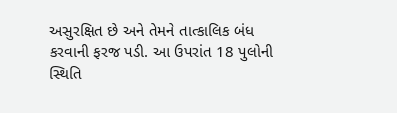અસુરક્ષિત છે અને તેમને તાત્કાલિક બંધ કરવાની ફરજ પડી. આ ઉપરાંત 18 પુલોની સ્થિતિ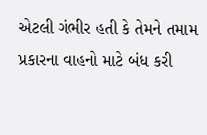એટલી ગંભીર હતી કે તેમને તમામ પ્રકારના વાહનો માટે બંધ કરી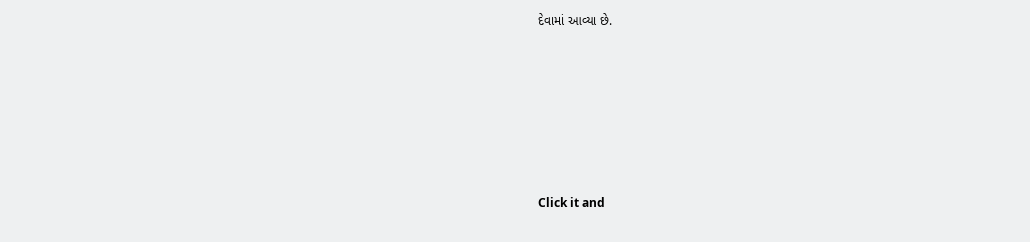દેવામાં આવ્યા છે.












Click it and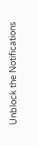Unblock the Notifications